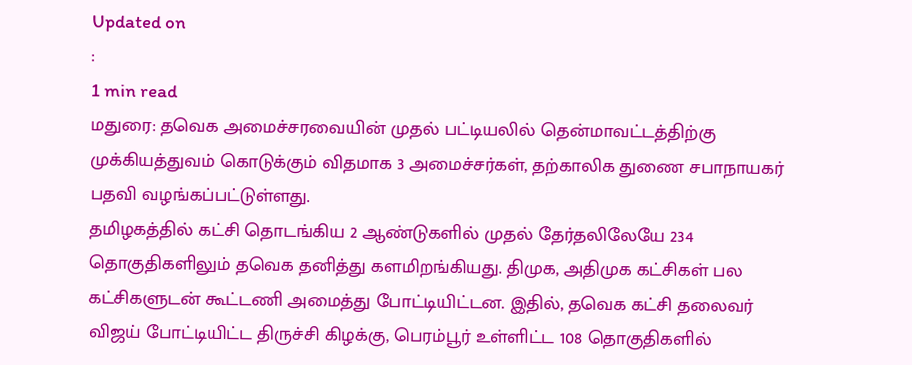Updated on
:
1 min read
மதுரை: தவெக அமைச்சரவையின் முதல் பட்டியலில் தென்மாவட்டத்திற்கு முக்கியத்துவம் கொடுக்கும் விதமாக 3 அமைச்சர்கள், தற்காலிக துணை சபாநாயகர் பதவி வழங்கப்பட்டுள்ளது.
தமிழகத்தில் கட்சி தொடங்கிய 2 ஆண்டுகளில் முதல் தேர்தலிலேயே 234 தொகுதிகளிலும் தவெக தனித்து களமிறங்கியது. திமுக, அதிமுக கட்சிகள் பல கட்சிகளுடன் கூட்டணி அமைத்து போட்டியிட்டன. இதில், தவெக கட்சி தலைவர் விஜய் போட்டியிட்ட திருச்சி கிழக்கு, பெரம்பூர் உள்ளிட்ட 108 தொகுதிகளில்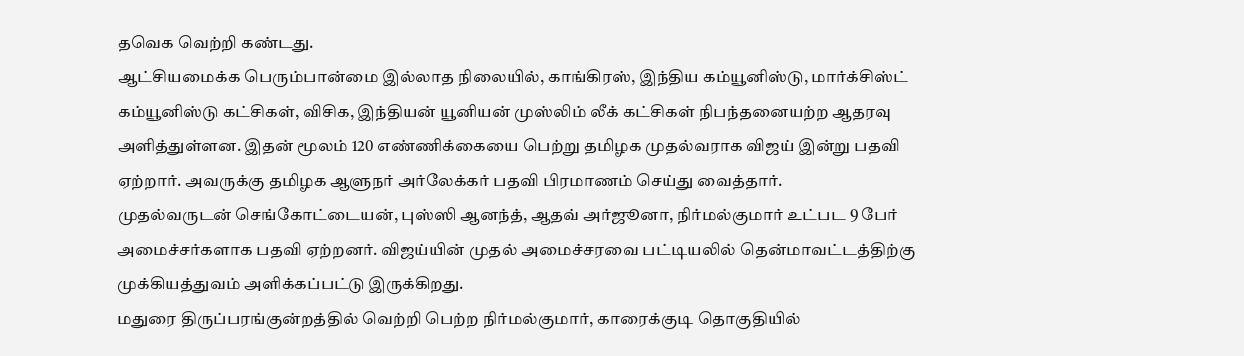தவெக வெற்றி கண்டது.
ஆட்சியமைக்க பெரும்பான்மை இல்லாத நிலையில், காங்கிரஸ், இந்திய கம்யூனிஸ்டு, மார்க்சிஸ்ட் கம்யூனிஸ்டு கட்சிகள், விசிக, இந்தியன் யூனியன் முஸ்லிம் லீக் கட்சிகள் நிபந்தனையற்ற ஆதரவு அளித்துள்ளன. இதன் மூலம் 120 எண்ணிக்கையை பெற்று தமிழக முதல்வராக விஜய் இன்று பதவி ஏற்றார். அவருக்கு தமிழக ஆளுநர் அர்லேக்கர் பதவி பிரமாணம் செய்து வைத்தார்.
முதல்வருடன் செங்கோட்டையன், புஸ்ஸி ஆனந்த், ஆதவ் அர்ஜூனா, நிர்மல்குமார் உட்பட 9 பேர் அமைச்சர்களாக பதவி ஏற்றனர். விஜய்யின் முதல் அமைச்சரவை பட்டியலில் தென்மாவட்டத்திற்கு முக்கியத்துவம் அளிக்கப்பட்டு இருக்கிறது.
மதுரை திருப்பரங்குன்றத்தில் வெற்றி பெற்ற நிர்மல்குமார், காரைக்குடி தொகுதியில்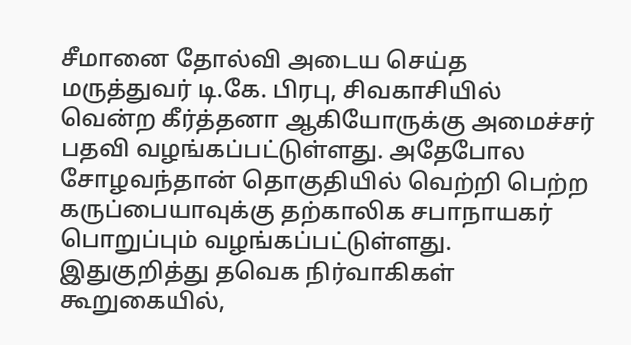சீமானை தோல்வி அடைய செய்த மருத்துவர் டி.கே. பிரபு, சிவகாசியில் வென்ற கீர்த்தனா ஆகியோருக்கு அமைச்சர் பதவி வழங்கப்பட்டுள்ளது. அதேபோல சோழவந்தான் தொகுதியில் வெற்றி பெற்ற கருப்பையாவுக்கு தற்காலிக சபாநாயகர் பொறுப்பும் வழங்கப்பட்டுள்ளது.
இதுகுறித்து தவெக நிர்வாகிகள் கூறுகையில்,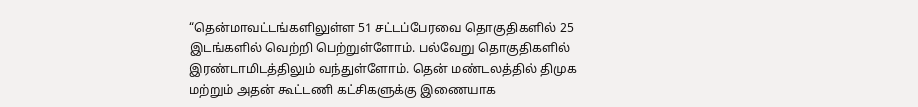“தென்மாவட்டங்களிலுள்ள 51 சட்டப்பேரவை தொகுதிகளில் 25 இடங்களில் வெற்றி பெற்றுள்ளோம். பல்வேறு தொகுதிகளில் இரண்டாமிடத்திலும் வந்துள்ளோம். தென் மண்டலத்தில் திமுக மற்றும் அதன் கூட்டணி கட்சிகளுக்கு இணையாக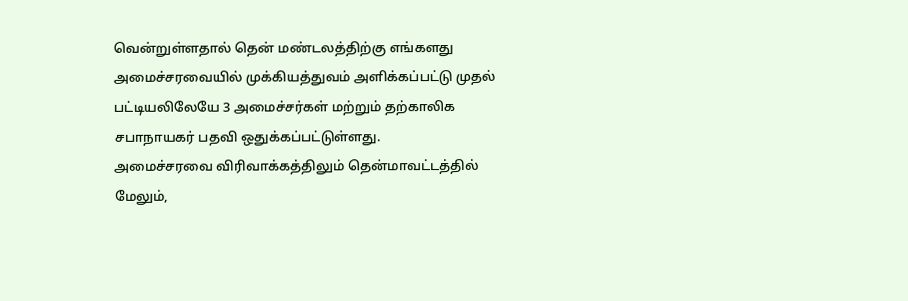வென்றுள்ளதால் தென் மண்டலத்திற்கு எங்களது அமைச்சரவையில் முக்கியத்துவம் அளிக்கப்பட்டு முதல் பட்டியலிலேயே 3 அமைச்சர்கள் மற்றும் தற்காலிக சபாநாயகர் பதவி ஒதுக்கப்பட்டுள்ளது.
அமைச்சரவை விரிவாக்கத்திலும் தென்மாவட்டத்தில் மேலும்,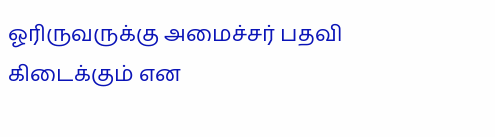ஓரிருவருக்கு அமைச்சர் பதவி கிடைக்கும் என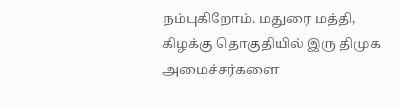நம்புகிறோம். மதுரை மத்தி, கிழக்கு தொகுதியில் இரு திமுக அமைச்சர்களை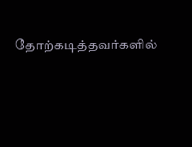தோற்கடித்தவர்களில்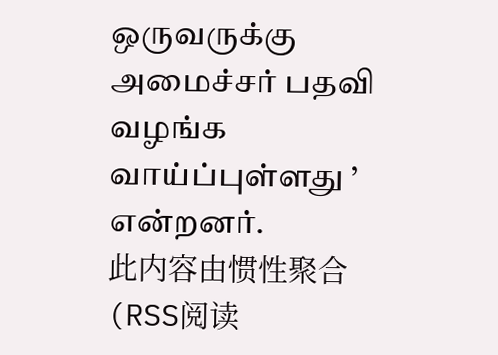ஒருவருக்கு அமைச்சர் பதவி வழங்க வாய்ப்புள்ளது ’ என்றனர்.
此内容由惯性聚合(RSS阅读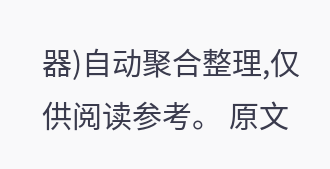器)自动聚合整理,仅供阅读参考。 原文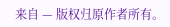来自 — 版权归原作者所有。